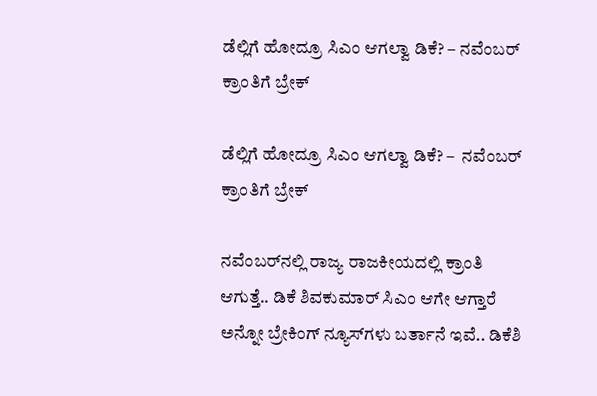ಡೆಲ್ಲಿಗೆ ಹೋದ್ರೂ ಸಿಎಂ ಆಗಲ್ವಾ ಡಿಕೆ? – ನವೆಂಬರ್ ಕ್ರಾಂತಿಗೆ ಬ್ರೇಕ್

ಡೆಲ್ಲಿಗೆ ಹೋದ್ರೂ ಸಿಎಂ ಆಗಲ್ವಾ ಡಿಕೆ? –  ನವೆಂಬರ್ ಕ್ರಾಂತಿಗೆ ಬ್ರೇಕ್

ನವೆಂಬರ್‌ನಲ್ಲಿ ರಾಜ್ಯ ರಾಜಕೀಯದಲ್ಲಿ ಕ್ರಾಂತಿ ಆಗುತ್ತೆ.. ಡಿಕೆ ಶಿವಕುಮಾರ್ ಸಿಎಂ ಆಗೇ ಆಗ್ತಾರೆ ಅನ್ನೋ ಬ್ರೇಕಿಂಗ್ ನ್ಯೂಸ್‌ಗಳು ಬರ್ತಾನೆ ಇವೆ.. ಡಿಕೆಶಿ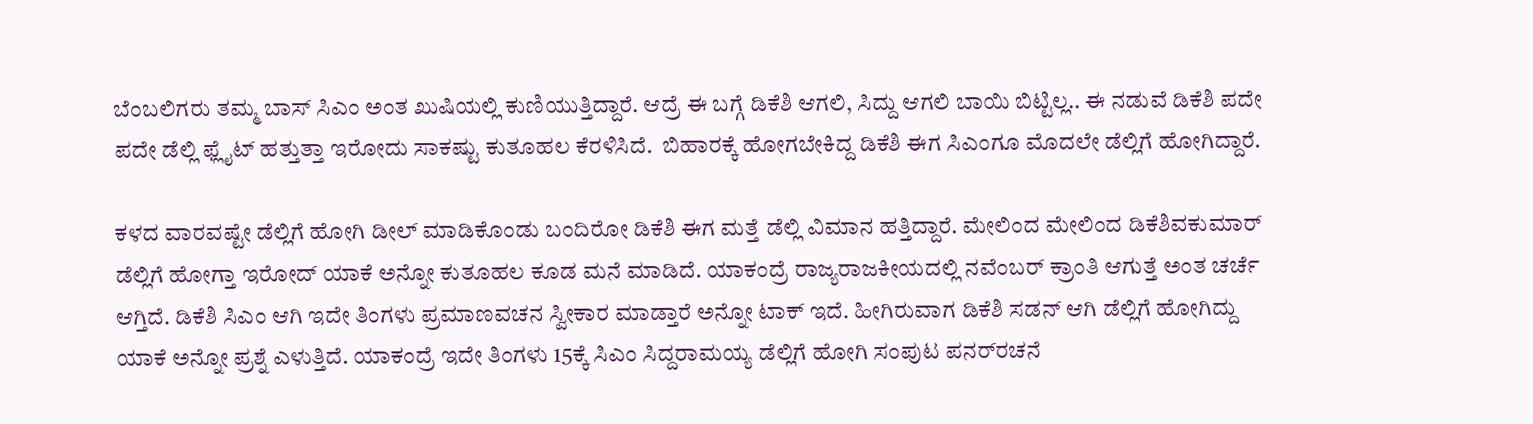ಬೆಂಬಲಿಗರು ತಮ್ಮ ಬಾಸ್ ಸಿಎಂ ಅಂತ ಖುಷಿಯಲ್ಲಿ ಕುಣಿಯುತ್ತಿದ್ದಾರೆ. ಆದ್ರೆ ಈ ಬಗ್ಗೆ ಡಿಕೆಶಿ ಆಗಲಿ, ಸಿದ್ದು ಆಗಲಿ ಬಾಯಿ ಬಿಟ್ಟಿಲ್ಲ.. ಈ ನಡುವೆ ಡಿಕೆಶಿ ಪದೇ ಪದೇ ಡೆಲ್ಲಿ ಫ್ಲೈಟ್ ಹತ್ತುತ್ತಾ ಇರೋದು ಸಾಕಷ್ಟು ಕುತೂಹಲ ಕೆರಳಿಸಿದೆ.  ಬಿಹಾರಕ್ಕೆ ಹೋಗಬೇಕಿದ್ದ ಡಿಕೆಶಿ ಈಗ ಸಿಎಂಗೂ ಮೊದಲೇ ಡೆಲ್ಲಿಗೆ ಹೋಗಿದ್ದಾರೆ.

ಕಳದ ವಾರವಷ್ಟೇ ಡೆಲ್ಲಿಗೆ ಹೋಗಿ ಡೀಲ್ ಮಾಡಿಕೊಂಡು ಬಂದಿರೋ ಡಿಕೆಶಿ ಈಗ ಮತ್ತೆ ಡೆಲ್ಲಿ ವಿಮಾನ ಹತ್ತಿದ್ದಾರೆ. ಮೇಲಿಂದ ಮೇಲಿಂದ ಡಿಕೆಶಿವಕುಮಾರ್ ಡೆಲ್ಲಿಗೆ ಹೋಗ್ತಾ ಇರೋದ್ ಯಾಕೆ ಅನ್ನೋ ಕುತೂಹಲ ಕೂಡ ಮನೆ ಮಾಡಿದೆ. ಯಾಕಂದ್ರೆ ರಾಜ್ಯರಾಜಕೀಯದಲ್ಲಿ ನವೆಂಬರ್ ಕ್ರಾಂತಿ ಆಗುತ್ತೆ ಅಂತ ಚರ್ಚೆ ಆಗ್ತಿದೆ. ಡಿಕೆಶಿ ಸಿಎಂ ಆಗಿ ಇದೇ ತಿಂಗಳು ಪ್ರಮಾಣವಚನ ಸ್ವೀಕಾರ ಮಾಡ್ತಾರೆ ಅನ್ನೋ ಟಾಕ್ ಇದೆ. ಹೀಗಿರುವಾಗ ಡಿಕೆಶಿ ಸಡನ್ ಆಗಿ ಡೆಲ್ಲಿಗೆ ಹೋಗಿದ್ದು ಯಾಕೆ ಅನ್ನೋ ಪ್ರಶ್ನೆ ಎಳುತ್ತಿದೆ. ಯಾಕಂದ್ರೆ ಇದೇ ತಿಂಗಳು 15ಕ್ಕೆ ಸಿಎಂ ಸಿದ್ದರಾಮಯ್ಯ ಡೆಲ್ಲಿಗೆ ಹೋಗಿ ಸಂಪುಟ ಪನರ್‌ರಚನೆ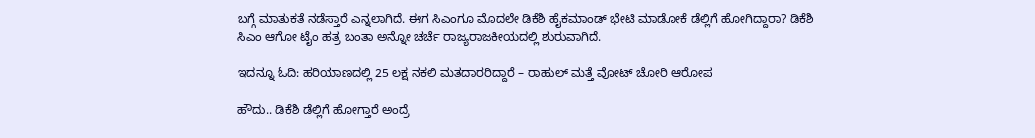ಬಗ್ಗೆ ಮಾತುಕತೆ ನಡೆಸ್ತಾರೆ ಎನ್ನಲಾಗಿದೆ. ಈಗ ಸಿಎಂಗೂ ಮೊದಲೇ ಡಿಕೆಶಿ ಹೈಕಮಾಂಡ್‌ ಭೇಟಿ ಮಾಡೋಕೆ ಡೆಲ್ಲಿಗೆ ಹೋಗಿದ್ದಾರಾ? ಡಿಕೆಶಿ ಸಿಎಂ ಆಗೋ ಟೈಂ ಹತ್ರ ಬಂತಾ ಅನ್ನೋ ಚರ್ಚೆ ರಾಜ್ಯರಾಜಕೀಯದಲ್ಲಿ ಶುರುವಾಗಿದೆ.

ಇದನ್ನೂ ಓದಿ: ಹರಿಯಾಣದಲ್ಲಿ 25 ಲಕ್ಷ ನಕಲಿ ಮತದಾರರಿದ್ದಾರೆ – ರಾಹುಲ್ ಮತ್ತೆ ವೋಟ್ ಚೋರಿ ಆರೋಪ

ಹೌದು.. ಡಿಕೆಶಿ ಡೆಲ್ಲಿಗೆ ಹೋಗ್ತಾರೆ ಅಂದ್ರೆ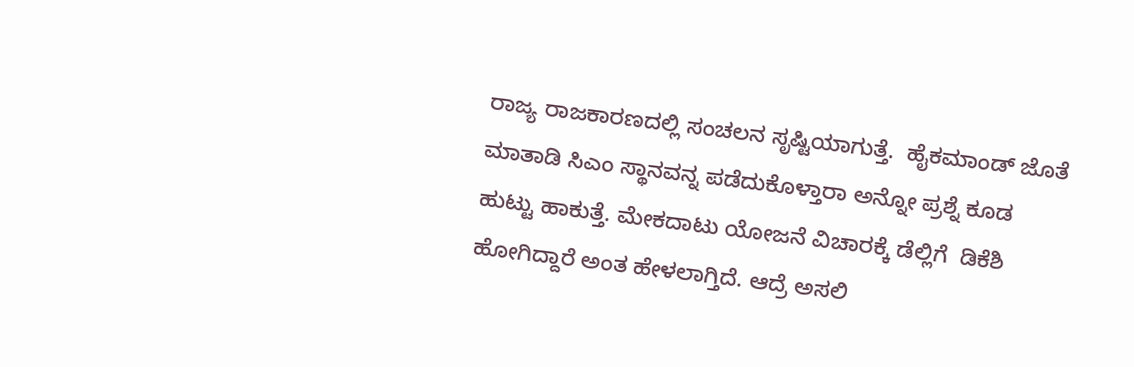ರಾಜ್ಯ ರಾಜಕಾರಣದಲ್ಲಿ ಸಂಚಲನ ಸೃಷ್ಟಿಯಾಗುತ್ತೆ.  ಹೈಕಮಾಂಡ್ ಜೊತೆ ಮಾತಾಡಿ ಸಿಎಂ ಸ್ಥಾನವನ್ನ ಪಡೆದುಕೊಳ್ತಾರಾ ಅನ್ನೋ ಪ್ರಶ್ನೆ ಕೂಡ ಹುಟ್ಟು ಹಾಕುತ್ತೆ. ಮೇಕದಾಟು ಯೋಜನೆ ವಿಚಾರಕ್ಕೆ ಡೆಲ್ಲಿಗೆ  ಡಿಕೆಶಿ ಹೋಗಿದ್ದಾರೆ ಅಂತ ಹೇಳಲಾಗ್ತಿದೆ. ಆದ್ರೆ ಅಸಲಿ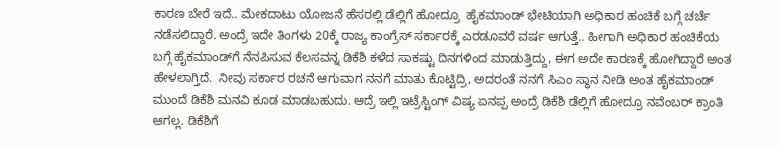ಕಾರಣ ಬೇರೆ ಇದೆ.. ಮೇಕದಾಟು ಯೋಜನೆ ಹೆಸರಲ್ಲಿ ಡೆಲ್ಲಿಗೆ ಹೋದ್ರೂ  ಹೈಕಮಾಂಡ್ ಭೇಟಿಯಾಗಿ ಅಧಿಕಾರ ಹಂಚಿಕೆ ಬಗ್ಗೆ ಚರ್ಚೆ ನಡೆಸಲಿದ್ದಾರೆ. ಅಂದ್ರೆ ಇದೇ ತಿಂಗಳು 20ಕ್ಕೆ ರಾಜ್ಯ ಕಾಂಗ್ರೆಸ್ ಸರ್ಕಾರಕ್ಕೆ ಎರಡೂವರೆ ವರ್ಷ ಆಗುತ್ತೆ.. ಹೀಗಾಗಿ ಅಧಿಕಾರ ಹಂಚಿಕೆಯ ಬಗ್ಗೆ ಹೈಕಮಾಂಡ್‌ಗೆ ನೆನಪಿಸುವ ಕೆಲಸವನ್ನ ಡಿಕೆಶಿ ಕಳೆದ ಸಾಕಷ್ಟು ದಿನಗಳಿಂದ ಮಾಡುತ್ತಿದ್ದು, ಈಗ ಅದೇ ಕಾರಣಕ್ಕೆ ಹೋಗಿದ್ದಾರೆ ಅಂತ ಹೇಳಲಾಗ್ತಿದೆ.  ನೀವು ಸರ್ಕಾರ ರಚನೆ ಆಗುವಾಗ ನನಗೆ ಮಾತು ಕೊಟ್ಟಿದ್ರಿ, ಅದರಂತೆ ನನಗೆ ಸಿಎಂ ಸ್ಥಾನ ನೀಡಿ ಅಂತ ಹೈಕಮಾಂಡ್‌ ಮುಂದೆ ಡಿಕೆಶಿ ಮನವಿ ಕೂಡ ಮಾಡಬಹುದು. ಆದ್ರೆ ಇಲ್ಲಿ ಇಟ್ರೆಸ್ಟಿಂಗ್ ವಿಷ್ಯ ಏನಪ್ಪ ಅಂದ್ರೆ ಡಿಕೆಶಿ ಡೆಲ್ಲಿಗೆ ಹೋದ್ರೂ ನವೆಂಬರ್ ಕ್ರಾಂತಿ ಆಗಲ್ಲ. ಡಿಕೆಶಿಗೆ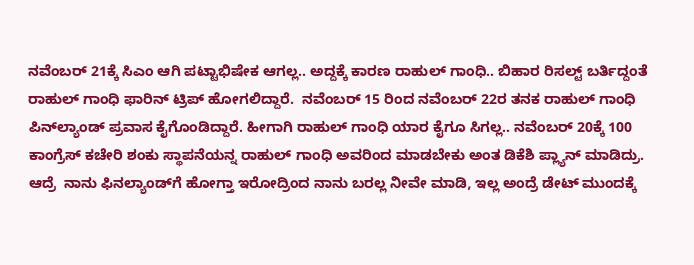ನವೆಂಬರ್ 21ಕ್ಕೆ ಸಿಎಂ ಆಗಿ ಪಟ್ಟಾಭಿಷೇಕ ಆಗಲ್ಲ.. ಅದ್ದಕ್ಕೆ ಕಾರಣ ರಾಹುಲ್ ಗಾಂಧಿ.. ಬಿಹಾರ ರಿಸಲ್ಟ್ ಬರ್ತಿದ್ದಂತೆ  ರಾಹುಲ್ ಗಾಂಧಿ ಫಾರಿನ್ ಟ್ರಿಪ್ ಹೋಗಲಿದ್ದಾರೆ.  ನವೆಂಬರ್ 15 ರಿಂದ ನವೆಂಬರ್ 22ರ ತನಕ ರಾಹುಲ್‌ ಗಾಂಧಿ ಪಿನ್‌ಲ್ಯಾಂಡ್ ಪ್ರವಾಸ ಕೈಗೊಂಡಿದ್ದಾರೆ. ಹೀಗಾಗಿ ರಾಹುಲ್ ಗಾಂಧಿ ಯಾರ ಕೈಗೂ ಸಿಗಲ್ಲ.. ನವೆಂಬರ್ 20ಕ್ಕೆ 100 ಕಾಂಗ್ರೆಸ್ ಕಚೇರಿ ಶಂಕು ಸ್ಥಾಪನೆಯನ್ನ ರಾಹುಲ್ ಗಾಂಧಿ ಅವರಿಂದ ಮಾಡಬೇಕು ಅಂತ ಡಿಕೆಶಿ ಪ್ಲ್ಯಾನ್ ಮಾಡಿದ್ರು. ಆದ್ರೆ  ನಾನು ಫಿನಲ್ಯಾಂಡ್‌ಗೆ ಹೋಗ್ತಾ ಇರೋದ್ರಿಂದ ನಾನು ಬರಲ್ಲ ನೀವೇ ಮಾಡಿ, ಇಲ್ಲ ಅಂದ್ರೆ ಡೇಟ್ ಮುಂದಕ್ಕೆ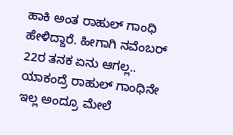ಹಾಕಿ ಅಂತ ರಾಹುಲ್‌ ಗಾಂಧಿ ಹೇಳಿದ್ದಾರೆ. ಹೀಗಾಗಿ ನವೆಂಬರ್ 22ರ ತನಕ ಏನು ಆಗಲ್ಲ.. ಯಾಕಂದ್ರೆ ರಾಹುಲ್‌ ಗಾಂಧಿನೇ ಇಲ್ಲ ಅಂದ್ರೂ ಮೇಲೆ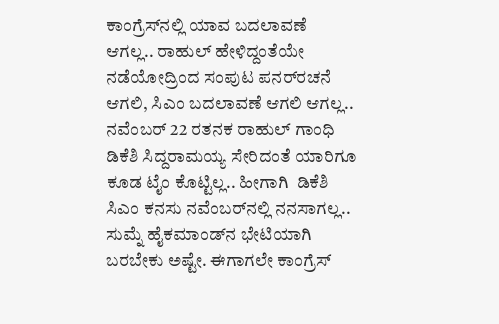ಕಾಂಗ್ರೆಸ್‌ನಲ್ಲಿ ಯಾವ ಬದಲಾವಣೆ ಆಗಲ್ಲ.. ರಾಹುಲ್‌ ಹೇಳಿದ್ದಂತೆಯೇ ನಡೆಯೋದ್ರಿಂದ ಸಂಪುಟ ಪನರ್‌ರಚನೆ ಆಗಲಿ, ಸಿಎಂ ಬದಲಾವಣೆ ಆಗಲಿ ಆಗಲ್ಲ..   ನವೆಂಬರ್ 22 ರತನಕ ರಾಹುಲ್ ಗಾಂಧಿ ಡಿಕೆಶಿ ಸಿದ್ದರಾಮಯ್ಯ ಸೇರಿದಂತೆ ಯಾರಿಗೂ ಕೂಡ ಟೈಂ ಕೊಟ್ಟಿಲ್ಲ.. ಹೀಗಾಗಿ  ಡಿಕೆಶಿ ಸಿಎಂ ಕನಸು ನವೆಂಬರ್‌ನಲ್ಲಿ ನನಸಾಗಲ್ಲ.. ಸುಮ್ನೆ ಹೈಕಮಾಂಡ್‌ನ ಭೇಟಿಯಾಗಿ ಬರಬೇಕು ಅಷ್ಟೇ. ಈಗಾಗಲೇ ಕಾಂಗ್ರೆಸ್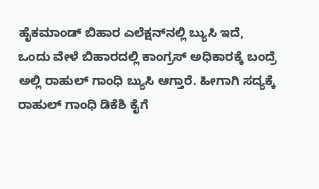ಹೈಕಮಾಂಡ್ ಬಿಹಾರ ಎಲೆಕ್ಷನ್‌ನಲ್ಲಿ ಬ್ಯುಸಿ ಇದೆ, ಒಂದು ವೇಳೆ ಬಿಹಾರದಲ್ಲಿ ಕಾಂಗ್ರಸ್ ಅಧಿಕಾರಕ್ಕೆ ಬಂದ್ರೆ ಅಲ್ಲಿ ರಾಹುಲ್ ಗಾಂಧಿ ಬ್ಯುಸಿ ಆಗ್ತಾರೆ. ಹೀಗಾಗಿ ಸದ್ಯಕ್ಕೆ ರಾಹುಲ್‌ ಗಾಂಧಿ ಡಿಕೆಶಿ ಕೈಗೆ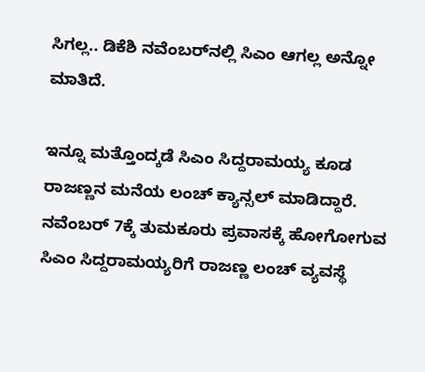ಸಿಗಲ್ಲ.. ಡಿಕೆಶಿ ನವೆಂಬರ್‌ನಲ್ಲಿ ಸಿಎಂ ಆಗಲ್ಲ ಅನ್ನೋ ಮಾತಿದೆ.

ಇನ್ನೂ ಮತ್ತೊಂದ್ಕಡೆ ಸಿಎಂ ಸಿದ್ದರಾಮಯ್ಯ ಕೂಡ ರಾಜಣ್ಣನ ಮನೆಯ ಲಂಚ್ ಕ್ಯಾನ್ಸಲ್ ಮಾಡಿದ್ದಾರೆ. ನವೆಂಬರ್ 7ಕ್ಕೆ ತುಮಕೂರು ಪ್ರವಾಸಕ್ಕೆ ಹೋಗೋಗುವ ಸಿಎಂ ಸಿದ್ದರಾಮಯ್ಯರಿಗೆ ರಾಜಣ್ಣ ಲಂಚ್ ವ್ಯವಸ್ಥೆ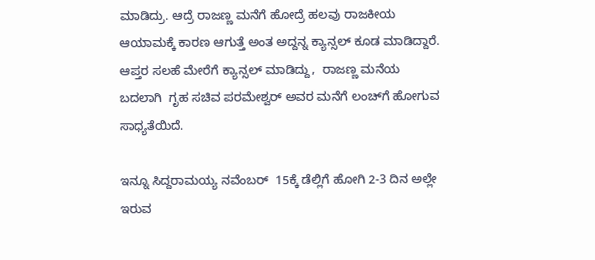ಮಾಡಿದ್ರು. ಆದ್ರೆ ರಾಜಣ್ಣ ಮನೆಗೆ ಹೋದ್ರೆ ಹಲವು ರಾಜಕೀಯ ಆಯಾಮಕ್ಕೆ ಕಾರಣ ಆಗುತ್ತೆ ಅಂತ ಅದ್ದನ್ನ ಕ್ಯಾನ್ಸಲ್ ಕೂಡ ಮಾಡಿದ್ದಾರೆ. ಆಪ್ತರ ಸಲಹೆ ಮೇರೆಗೆ ಕ್ಯಾನ್ಸಲ್ ಮಾಡಿದ್ದು,  ರಾಜಣ್ಣ ಮನೆಯ ಬದಲಾಗಿ  ಗೃಹ ಸಚಿವ ಪರಮೇಶ್ವರ್ ಅವರ ಮನೆಗೆ ಲಂಚ್‌ಗೆ ಹೋಗುವ ಸಾಧ್ಯತೆಯಿದೆ.

ಇನ್ನೂ ಸಿದ್ದರಾಮಯ್ಯ ನವೆಂಬರ್  15ಕ್ಕೆ ಡೆಲ್ಲಿಗೆ ಹೋಗಿ 2-3 ದಿನ ಅಲ್ಲೇ ಇರುವ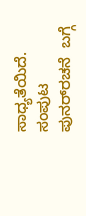ಸಾಧ್ಯತೆಯಿದೆ. ಸಂಪುಟ ಪುನರ್‌ರಚನೆ  ಬಗ್ಗೆ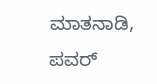ಮಾತನಾಡಿ, ಪವರ್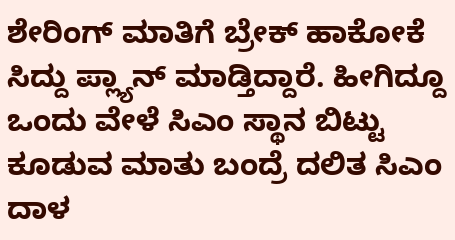ಶೇರಿಂಗ್ ಮಾತಿಗೆ ಬ್ರೇಕ್‌ ಹಾಕೋಕೆ ಸಿದ್ದು ಪ್ಲ್ಯಾನ್ ಮಾಡ್ತಿದ್ದಾರೆ. ಹೀಗಿದ್ದೂ ಒಂದು ವೇಳೆ ಸಿಎಂ ಸ್ಥಾನ ಬಿಟ್ಟು ಕೂಡುವ ಮಾತು ಬಂದ್ರೆ ದಲಿತ ಸಿಎಂ ದಾಳ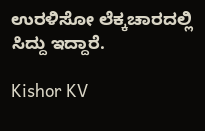ಉರಳಿಸೋ ಲೆಕ್ಕಚಾರದಲ್ಲಿ ಸಿದ್ದು ಇದ್ದಾರೆ.

Kishor KV